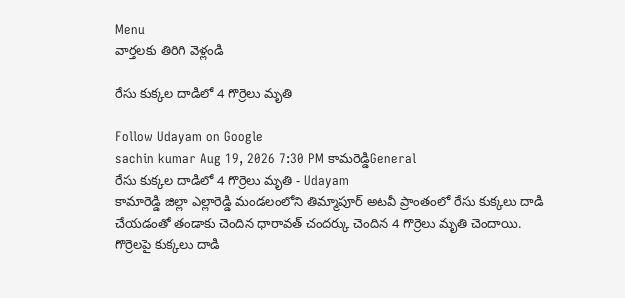Menu
వార్తలకు తిరిగి వెళ్లండి

రేసు కుక్కల దాడిలో 4 గొర్రెలు మృతి

Follow Udayam on Google
sachin kumar Aug 19, 2026 7:30 PM కామరెడ్డిGeneral
రేసు కుక్కల దాడిలో 4 గొర్రెలు మృతి - Udayam
కామారెడ్డి జిల్లా ఎల్లారెడ్డి మండలంలోని తిమ్మాపూర్ అటవీ ప్రాంతంలో రేసు కుక్కలు దాడి చేయడంతో తండాకు చెందిన ధారావత్ చందర్కు చెందిన 4 గొర్రెలు మృతి చెందాయి. గొర్రెలపై కుక్కలు దాడి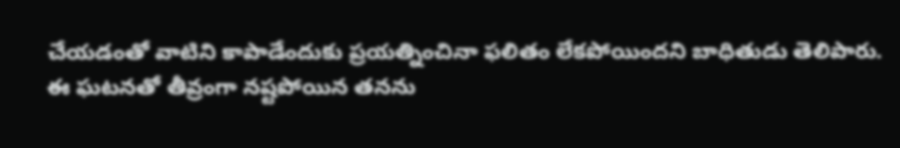చేయడంతో వాటిని కాపాడేందుకు ప్రయత్నించినా ఫలితం లేకపోయిందని బాధితుడు తెలిపారు. ఈ ఘటనతో తీవ్రంగా నష్టపోయిన తనను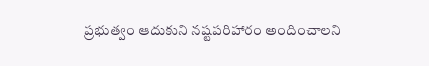ప్రభుత్వం ఆదుకుని నష్టపరిహారం అందించాలని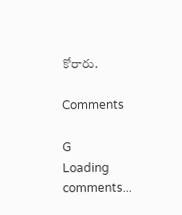కోరారు.

Comments

G
Loading comments...